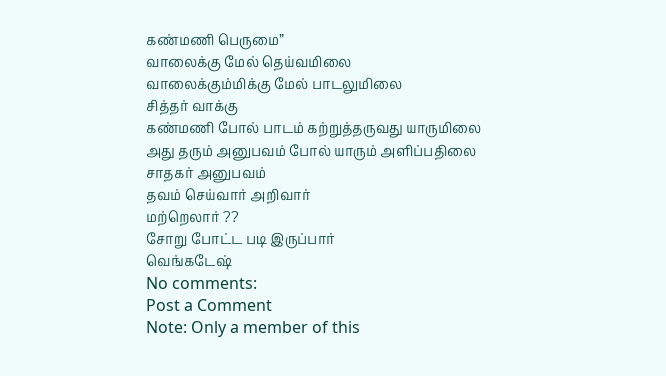கண்மணி பெருமை”
வாலைக்கு மேல் தெய்வமிலை
வாலைக்கும்மிக்கு மேல் பாடலுமிலை
சித்தர் வாக்கு
கண்மணி போல் பாடம் கற்றுத்தருவது யாருமிலை
அது தரும் அனுபவம் போல் யாரும் அளிப்பதிலை
சாதகர் அனுபவம்
தவம் செய்வார் அறிவார்
மற்றெலார் ??
சோறு போட்ட படி இருப்பார்
வெங்கடேஷ்
No comments:
Post a Comment
Note: Only a member of this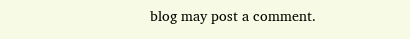blog may post a comment.